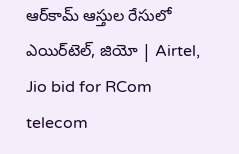ఆర్‌కామ్‌ ఆస్తుల రేసులో ఎయిర్‌టెల్, జియో | Airtel, Jio bid for RCom telecom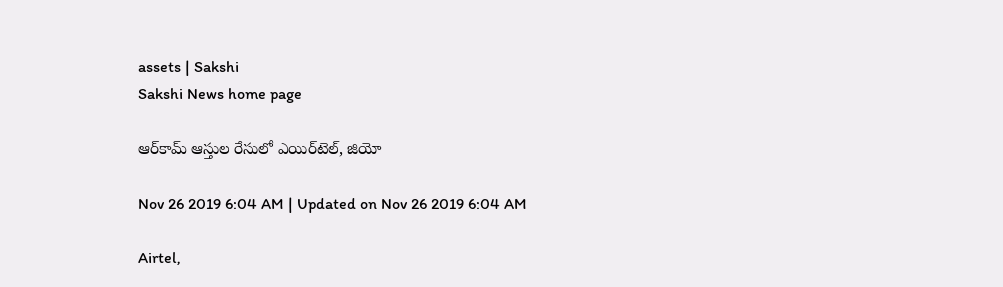assets | Sakshi
Sakshi News home page

ఆర్‌కామ్‌ ఆస్తుల రేసులో ఎయిర్‌టెల్, జియో

Nov 26 2019 6:04 AM | Updated on Nov 26 2019 6:04 AM

Airtel,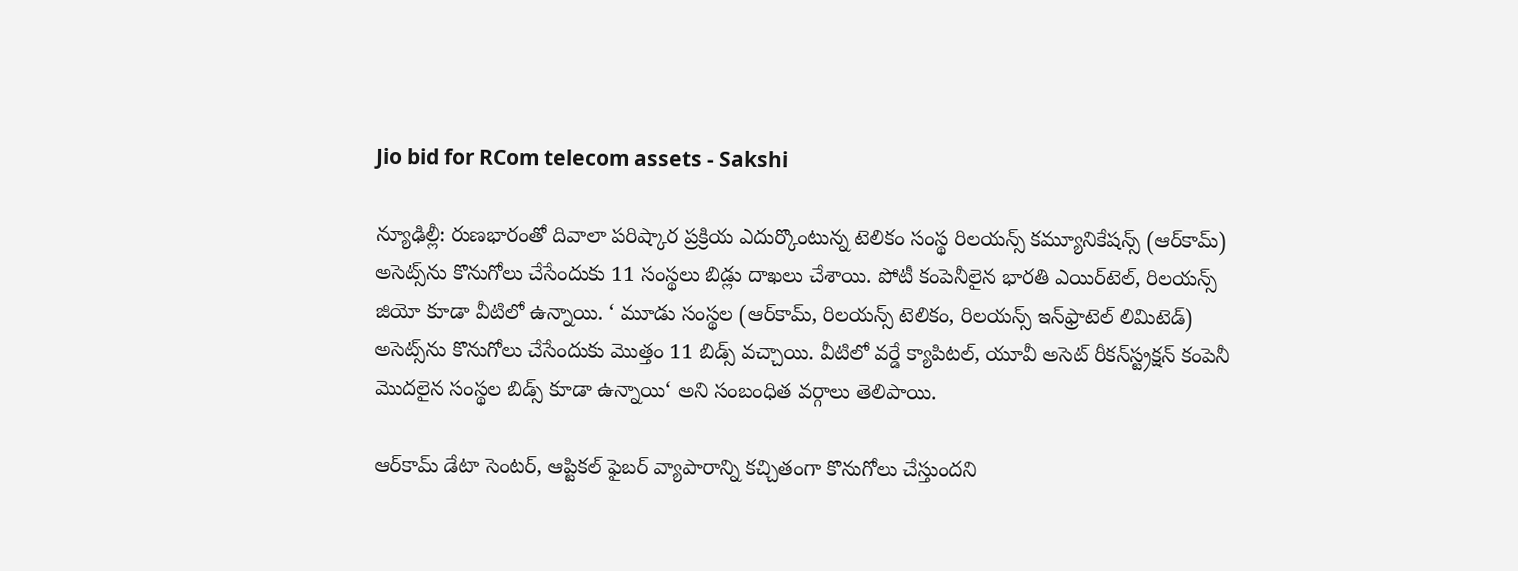Jio bid for RCom telecom assets - Sakshi

న్యూఢిల్లీ: రుణభారంతో దివాలా పరిష్కార ప్రక్రియ ఎదుర్కొంటున్న టెలికం సంస్థ రిలయన్స్‌ కమ్యూనికేషన్స్‌ (ఆర్‌కామ్‌) అసెట్స్‌ను కొనుగోలు చేసేందుకు 11 సంస్థలు బిడ్లు దాఖలు చేశాయి. పోటీ కంపెనీలైన భారతి ఎయిర్‌టెల్, రిలయన్స్‌ జియో కూడా వీటిలో ఉన్నాయి. ‘ మూడు సంస్థల (ఆర్‌కామ్, రిలయన్స్‌ టెలికం, రిలయన్స్‌ ఇన్‌ఫ్రాటెల్‌ లిమిటెడ్‌) అసెట్స్‌ను కొనుగోలు చేసేందుకు మొత్తం 11 బిడ్స్‌ వచ్చాయి. వీటిలో వర్డే క్యాపిటల్, యూవీ అసెట్‌ రీకన్‌స్ట్రక్షన్‌ కంపెనీ మొదలైన సంస్థల బిడ్స్‌ కూడా ఉన్నాయి‘ అని సంబంధిత వర్గాలు తెలిపాయి.

ఆర్‌కామ్‌ డేటా సెంటర్, ఆప్టికల్‌ ఫైబర్‌ వ్యాపారాన్ని కచ్చితంగా కొనుగోలు చేస్తుందని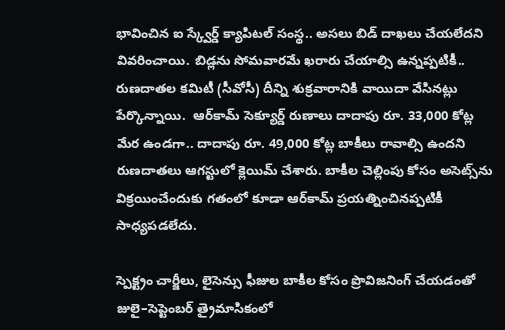భావించిన ఐ స్క్వేర్డ్‌ క్యాపిటల్‌ సంస్థ.. అసలు బిడ్‌ దాఖలు చేయలేదని వివరించాయి. బిడ్లను సోమవారమే ఖరారు చేయాల్సి ఉన్నప్పటికీ.. రుణదాతల కమిటీ (సీవోసీ) దీన్ని శుక్రవారానికి వాయిదా వేసినట్లు పేర్కొన్నాయి.  ఆర్‌కామ్‌ సెక్యూర్డ్‌ రుణాలు దాదాపు రూ. 33,000 కోట్ల మేర ఉండగా.. దాదాపు రూ. 49,000 కోట్ల బాకీలు రావాల్సి ఉందని రుణదాతలు ఆగస్టులో క్లెయిమ్‌ చేశారు. బాకీల చెల్లింపు కోసం అసెట్స్‌ను విక్రయించేందుకు గతంలో కూడా ఆర్‌కామ్‌ ప్రయత్నించినప్పటికీ సాధ్యపడలేదు.

స్పెక్ట్రం చార్జీలు, లైసెన్సు ఫీజుల బాకీల కోసం ప్రొవిజనింగ్‌ చేయడంతో జులై–సెప్టెంబర్‌ త్రైమాసికంలో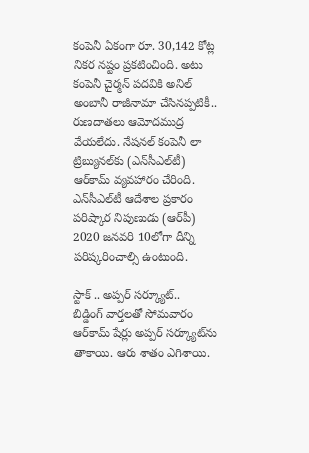కంపెనీ ఏకంగా రూ. 30,142 కోట్ల నికర నష్టం ప్రకటించింది. అటు కంపెనీ చైర్మన్‌ పదవికి అనిల్‌ అంబానీ రాజీనామా చేసినప్పటికీ.. రుణదాతలు ఆమోదముద్ర వేయలేదు. నేషనల్‌ కంపెనీ లా ట్రిబ్యునల్‌కు (ఎన్‌సీఎల్‌టీ) ఆర్‌కామ్‌ వ్యవహారం చేరింది. ఎన్‌సీఎల్‌టీ ఆదేశాల ప్రకారం పరిష్కార నిపుణుడు (ఆర్‌పీ) 2020 జనవరి 10లోగా దీన్ని పరిష్కరించాల్సి ఉంటుంది.

స్టాక్‌ .. అప్పర్‌ సర్క్యూట్‌..
బిడ్డింగ్‌ వార్తలతో సోమవారం ఆర్‌కామ్‌ షేర్లు అప్పర్‌ సర్క్యూట్‌ను తాకాయి. ఆరు శాతం ఎగిశాయి.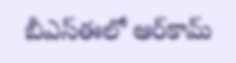బీఎస్‌ఈలో ఆర్‌కామ్‌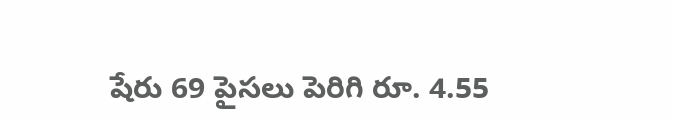షేరు 69 పైసలు పెరిగి రూ. 4.55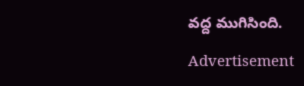వద్ద ముగిసింది.

Advertisement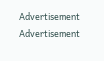Advertisement
Advertisement